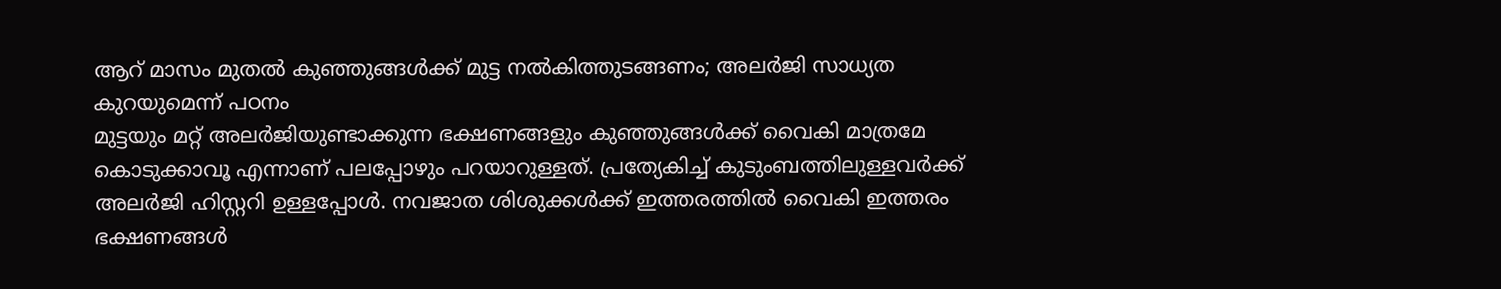ആറ് മാസം മുതൽ കുഞ്ഞുങ്ങൾക്ക് മുട്ട നൽകിത്തുടങ്ങണം; അലർജി സാധ്യത കുറയുമെന്ന് പഠനം
മുട്ടയും മറ്റ് അലർജിയുണ്ടാക്കുന്ന ഭക്ഷണങ്ങളും കുഞ്ഞുങ്ങൾക്ക് വൈകി മാത്രമേ കൊടുക്കാവൂ എന്നാണ് പലപ്പോഴും പറയാറുള്ളത്. പ്രത്യേകിച്ച് കുടുംബത്തിലുള്ളവർക്ക് അലർജി ഹിസ്റ്ററി ഉള്ളപ്പോൾ. നവജാത ശിശുക്കൾക്ക് ഇത്തരത്തിൽ വൈകി ഇത്തരം ഭക്ഷണങ്ങൾ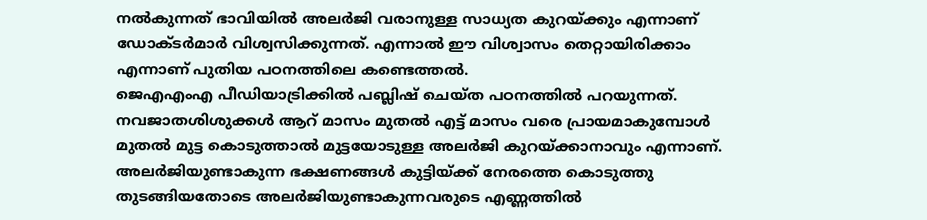നൽകുന്നത് ഭാവിയിൽ അലർജി വരാനുള്ള സാധ്യത കുറയ്ക്കും എന്നാണ് ഡോക്ടർമാർ വിശ്വസിക്കുന്നത്. എന്നാൽ ഈ വിശ്വാസം തെറ്റായിരിക്കാം എന്നാണ് പുതിയ പഠനത്തിലെ കണ്ടെത്തൽ.
ജെഎഎംഎ പീഡിയാട്രിക്കിൽ പബ്ലിഷ് ചെയ്ത പഠനത്തിൽ പറയുന്നത്. നവജാതശിശുക്കൾ ആറ് മാസം മുതൽ എട്ട് മാസം വരെ പ്രായമാകുമ്പോൾ മുതൽ മുട്ട കൊടുത്താൽ മുട്ടയോടുള്ള അലർജി കുറയ്ക്കാനാവും എന്നാണ്. അലർജിയുണ്ടാകുന്ന ഭക്ഷണങ്ങൾ കുട്ടിയ്ക്ക് നേരത്തെ കൊടുത്തു തുടങ്ങിയതോടെ അലർജിയുണ്ടാകുന്നവരുടെ എണ്ണത്തിൽ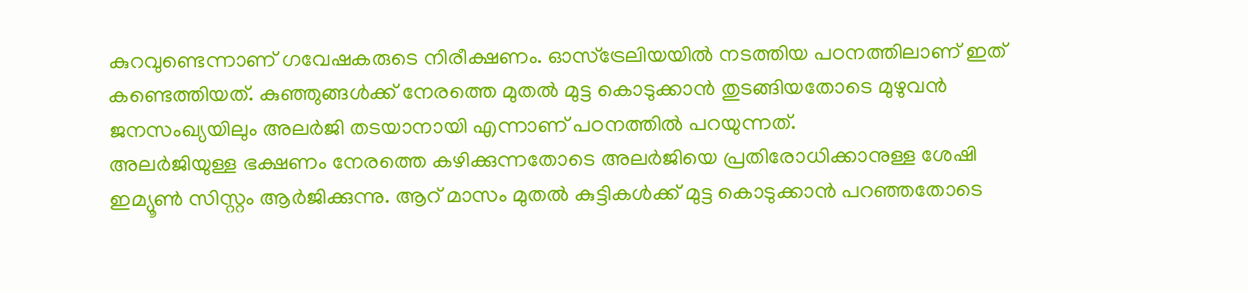കുറവുണ്ടെന്നാണ് ഗവേഷകരുടെ നിരീക്ഷണം. ഓസ്ട്രേലിയയിൽ നടത്തിയ പഠനത്തിലാണ് ഇത് കണ്ടെത്തിയത്. കുഞ്ഞുങ്ങൾക്ക് നേരത്തെ മുതൽ മുട്ട കൊടുക്കാൻ തുടങ്ങിയതോടെ മുഴുവൻ ജനസംഖ്യയിലും അലർജി തടയാനായി എന്നാണ് പഠനത്തിൽ പറയുന്നത്.
അലർജിയുള്ള ഭക്ഷണം നേരത്തെ കഴിക്കുന്നതോടെ അലർജിയെ പ്രതിരോധിക്കാനുള്ള ശേഷി ഇമ്യൂൺ സിസ്റ്റം ആർജിക്കുന്നു. ആറ് മാസം മുതൽ കുട്ടികൾക്ക് മുട്ട കൊടുക്കാൻ പറഞ്ഞതോടെ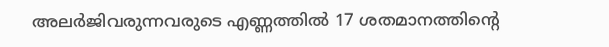അലർജിവരുന്നവരുടെ എണ്ണത്തിൽ 17 ശതമാനത്തിന്റെ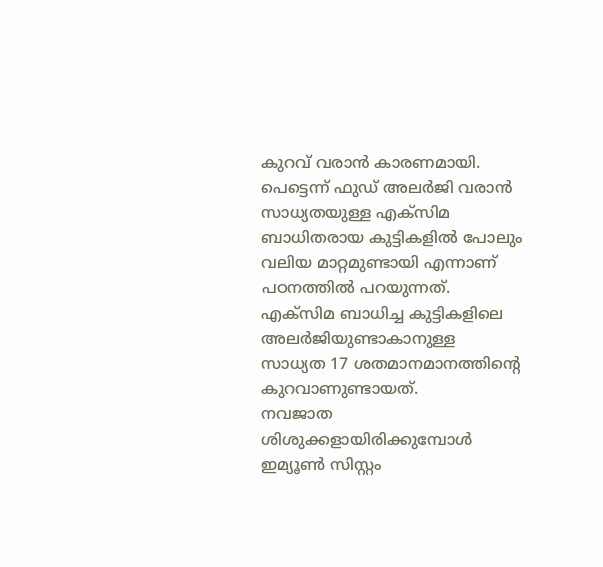കുറവ് വരാൻ കാരണമായി. പെട്ടെന്ന് ഫുഡ് അലർജി വരാൻ സാധ്യതയുള്ള എക്സിമ ബാധിതരായ കുട്ടികളിൽ പോലും വലിയ മാറ്റമുണ്ടായി എന്നാണ് പഠനത്തിൽ പറയുന്നത്. എക്സിമ ബാധിച്ച കുട്ടികളിലെ അലർജിയുണ്ടാകാനുള്ള സാധ്യത 17 ശതമാനമാനത്തിന്റെ കുറവാണുണ്ടായത്.
നവജാത ശിശുക്കളായിരിക്കുമ്പോൾ ഇമ്യൂൺ സിസ്റ്റം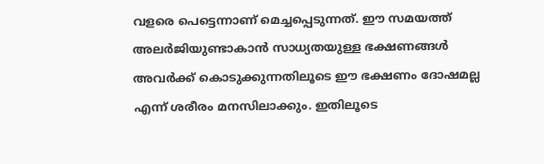വളരെ പെട്ടെന്നാണ് മെച്ചപ്പെടുന്നത്. ഈ സമയത്ത് അലർജിയുണ്ടാകാൻ സാധ്യതയുള്ള ഭക്ഷണങ്ങൾ അവർക്ക് കൊടുക്കുന്നതിലൂടെ ഈ ഭക്ഷണം ദോഷമല്ല എന്ന് ശരീരം മനസിലാക്കും. ഇതിലൂടെ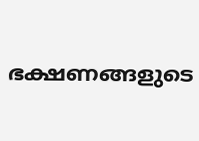ഭക്ഷണങ്ങളുടെ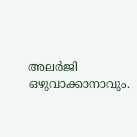അലർജി ഒഴുവാക്കാനാവും.